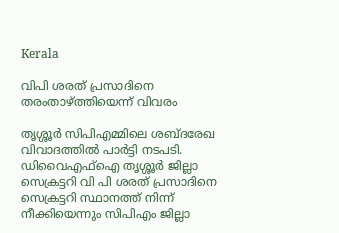Kerala

വിപി ശരത് പ്രസാദിനെ തരംതാഴ്ത്തിയെന്ന് വിവരം

തൃശ്ശൂർ സിപിഎമ്മിലെ ശബ്ദരേഖ വിവാദത്തിൽ പാർട്ടി നടപടി. ഡിവൈഎഫ്‌ഐ തൃശ്ശൂർ ജില്ലാ സെക്രട്ടറി വി പി ശരത് പ്രസാദിനെ സെക്രട്ടറി സ്ഥാനത്ത് നിന്ന് നീക്കിയെന്നും സിപിഎം ജില്ലാ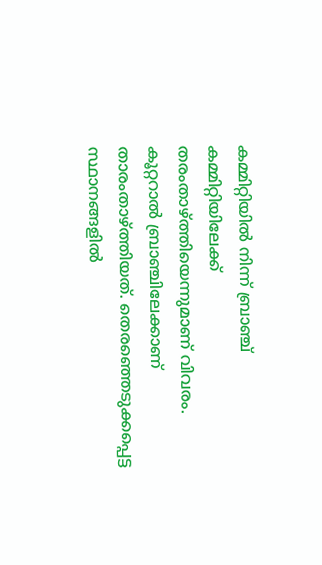കമ്മിറ്റിയിൽ നിന്ന് ബ്രാഞ്ച് കമ്മിറ്റിയിലേക്ക് തരംതാഴ്ത്തിയെന്നുമാണ് വിവരം. കൂറ്ററാൽ ബ്രാഞ്ചിലേക്കാണ് താരംതാഴ്ത്തിയത്. തെരഞ്ഞെടുക്കപ്പെട്ട സ്ഥാനങ്ങളിൽ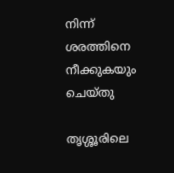നിന്ന് ശരത്തിനെ നീക്കുകയും ചെയ്തു

തൃശ്ശൂരിലെ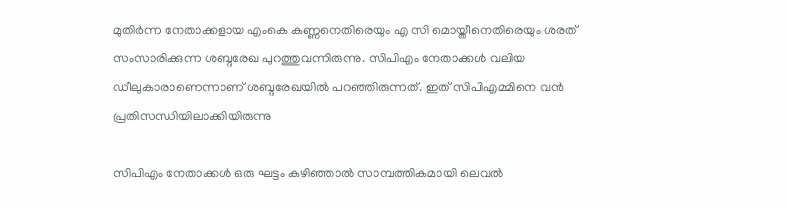മുതിർന്ന നേതാക്കളായ എംകെ കണ്ണനെതിരെയും എ സി മൊയ്തീനെതിരെയും ശരത് സംസാരിക്കുന്ന ശബ്ദരേഖ പുറത്തുവന്നിരുന്നു. സിപിഎം നേതാക്കൾ വലിയ ഡീലുകാരാണെന്നാണ് ശബ്ദരേഖയിൽ പറഞ്ഞിരുന്നത്. ഇത് സിപിഎമ്മിനെ വൻ പ്രതിസന്ധിയിലാക്കിയിരുന്നു

സിപിഎം നേതാക്കൾ ഒരു ഘട്ടം കഴിഞ്ഞാൽ സാമ്പത്തികമായി ലെവൽ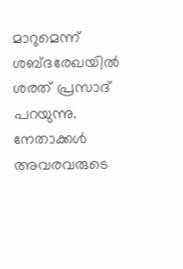മാറുമെന്ന് ശബ്ദരേഖയിൽ ശരത് പ്രസാദ് പറയുന്നു. നേതാക്കൾ അവരവരുടെ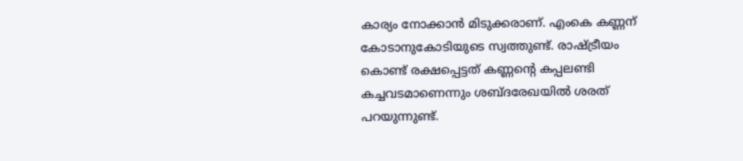കാര്യം നോക്കാൻ മിടുക്കരാണ്. എംകെ കണ്ണന് കോടാനുകോടിയുടെ സ്വത്തുണ്ട്. രാഷ്ട്രീയം കൊണ്ട് രക്ഷപ്പെട്ടത് കണ്ണന്റെ കപ്പലണ്ടി കച്ചവടമാണെന്നും ശബ്ദരേഖയിൽ ശരത് പറയുന്നുണ്ട്.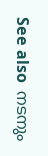See also  നടനും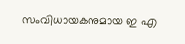സംവിധായകനുമായ ഇ എ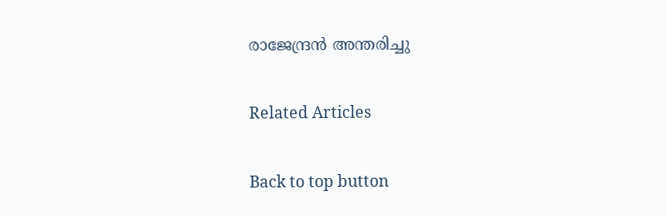രാജേന്ദ്രൻ അന്തരിച്ചു

Related Articles

Back to top button